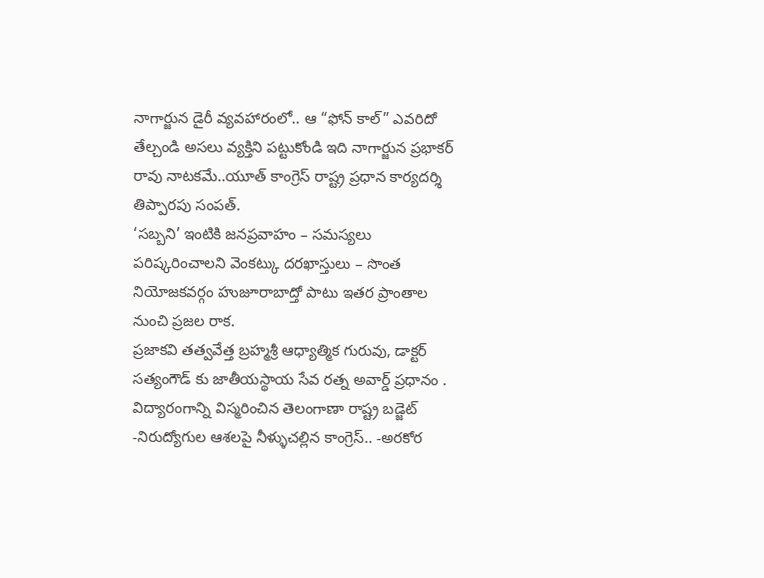నాగార్జున డైరీ వ్యవహారంలో.. ఆ “ఫోన్ కాల్” ఎవరిదో తేల్చండి అసలు వ్యక్తిని పట్టుకోండి ఇది నాగార్జున ప్రభాకర్ రావు నాటకమే..యూత్ కాంగ్రెస్ రాష్ట్ర ప్రధాన కార్యదర్శి తిప్పారపు సంపత్.
‘సబ్బని’ ఇంటికి జనప్రవాహం – సమస్యలు పరిష్కరించాలని వెంకట్కు దరఖాస్తులు – సొంత నియోజకవర్గం హుజూరాబాద్తో పాటు ఇతర ప్రాంతాల నుంచి ప్రజల రాక.
ప్రజాకవి తత్వవేత్త బ్రహ్మశ్రీ ఆధ్యాత్మిక గురువు, డాక్టర్ సత్యంగౌడ్ కు జాతీయస్థాయ సేవ రత్న అవార్డ్ ప్రధానం .
విద్యారంగాన్ని విస్మరించిన తెలంగాణా రాష్ట్ర బడ్జెట్ -నిరుద్యోగుల ఆశలపై నీళ్ళుచల్లిన కాంగ్రెస్.. -అరకోర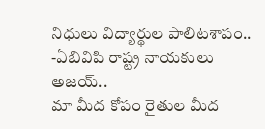నిధులు విద్యార్థుల పాలిటశాపం.. -ఏబివిపి రాష్ట్ర నాయకులు అజయ్..
మా మీద కోపం రైతుల మీద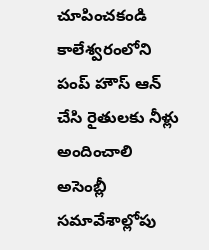చూపించకండి కాలేశ్వరంలోని పంప్ హౌస్ ఆన్ చేసి రైతులకు నీళ్లు అందించాలి అసెంబ్లీ సమావేశాల్లోపు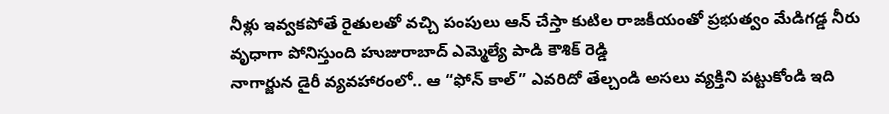నీళ్లు ఇవ్వకపోతే రైతులతో వచ్చి పంపులు ఆన్ చేస్తా కుటిల రాజకీయంతో ప్రభుత్వం మేడిగడ్డ నీరు వృధాగా పోనిస్తుంది హుజురాబాద్ ఎమ్మెల్యే పాడి కౌశిక్ రెడ్డి
నాగార్జున డైరీ వ్యవహారంలో.. ఆ “ఫోన్ కాల్” ఎవరిదో తేల్చండి అసలు వ్యక్తిని పట్టుకోండి ఇది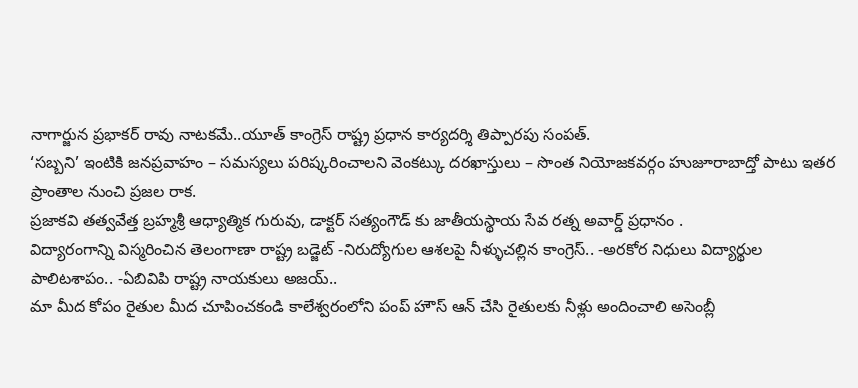నాగార్జున ప్రభాకర్ రావు నాటకమే..యూత్ కాంగ్రెస్ రాష్ట్ర ప్రధాన కార్యదర్శి తిప్పారపు సంపత్.
‘సబ్బని’ ఇంటికి జనప్రవాహం – సమస్యలు పరిష్కరించాలని వెంకట్కు దరఖాస్తులు – సొంత నియోజకవర్గం హుజూరాబాద్తో పాటు ఇతర ప్రాంతాల నుంచి ప్రజల రాక.
ప్రజాకవి తత్వవేత్త బ్రహ్మశ్రీ ఆధ్యాత్మిక గురువు, డాక్టర్ సత్యంగౌడ్ కు జాతీయస్థాయ సేవ రత్న అవార్డ్ ప్రధానం .
విద్యారంగాన్ని విస్మరించిన తెలంగాణా రాష్ట్ర బడ్జెట్ -నిరుద్యోగుల ఆశలపై నీళ్ళుచల్లిన కాంగ్రెస్.. -అరకోర నిధులు విద్యార్థుల పాలిటశాపం.. -ఏబివిపి రాష్ట్ర నాయకులు అజయ్..
మా మీద కోపం రైతుల మీద చూపించకండి కాలేశ్వరంలోని పంప్ హౌస్ ఆన్ చేసి రైతులకు నీళ్లు అందించాలి అసెంబ్లీ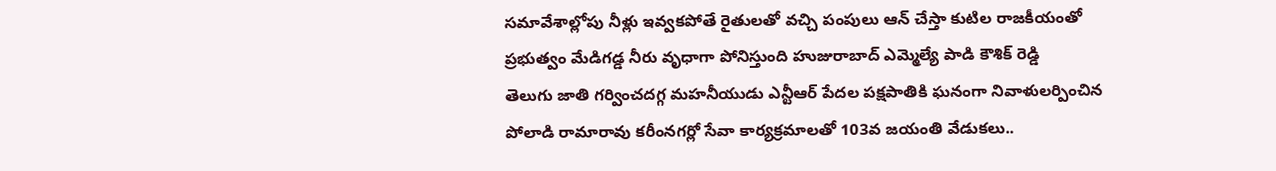సమావేశాల్లోపు నీళ్లు ఇవ్వకపోతే రైతులతో వచ్చి పంపులు ఆన్ చేస్తా కుటిల రాజకీయంతో ప్రభుత్వం మేడిగడ్డ నీరు వృధాగా పోనిస్తుంది హుజురాబాద్ ఎమ్మెల్యే పాడి కౌశిక్ రెడ్డి
తెలుగు జాతి గర్వించదగ్గ మహనీయుడు ఎన్టీఆర్ పేదల పక్షపాతికి ఘనంగా నివాళులర్పించిన పోలాడి రామారావు కరీంనగర్లో సేవా కార్యక్రమాలతో 103వ జయంతి వేడుకలు..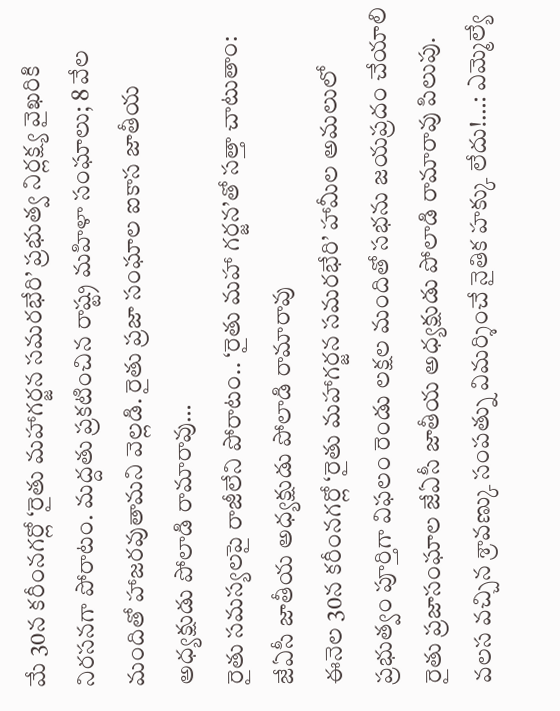మే 30న కరీంనగర్లో ‘రైతు మహాగర్జన సమరభేరి’ ప్రభుత్వ నిర్లక్ష్య వైఖరికి నిరసనగా పోరాటం. మద్దతు ప్రకటించిన రాష్ట్ర మహిళా సంఘాలు; 8 వేల మందితో హాజరవుతామని వెల్లడి. రైతు ప్రజా సంఘాల ఐకాస జాతీయ అధ్యక్షుడు పోలాడి రామారావు…
రైతు సమస్యలపై రాజీలేని పోరాటం.. ‘రైతు మహా గర్జన’తో సత్తా చాటుతాం: జేఏసీ జాతీయ అధ్యక్షుడు పోలాడి రామారావు
ఈనెల 30న కరీంనగర్లో ‘రైతు మహాగర్జన సమరభేరి’ హామీల అమలులో ప్రభుత్వం పూర్తిగా విఫలం రెండు లక్షల మందితో సభను జయప్రదం చేయాలి రైతు ప్రజాసంఘాల జేఏసీ జాతీయ అధ్యక్షుడు పోలాడి రామారావు పిలుపు.
వలస వచ్చిన శ్రావణ్కు సంపత్ను విమర్శించే నైతిక హక్కు లేదు!…: ఎమ్మెల్యే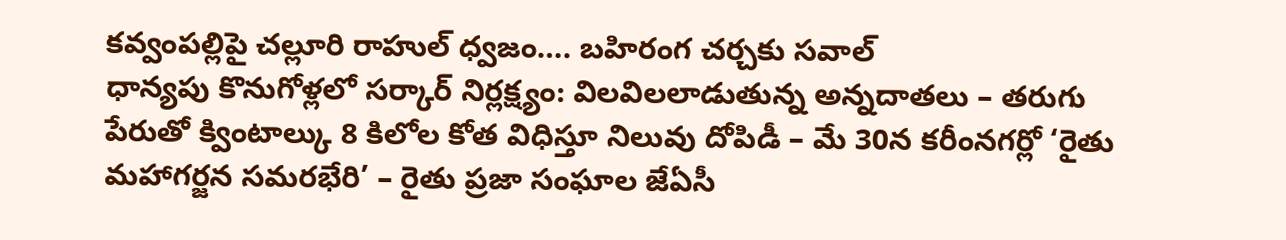కవ్వంపల్లిపై చల్లూరి రాహుల్ ధ్వజం…. బహిరంగ చర్చకు సవాల్
ధాన్యపు కొనుగోళ్లలో సర్కార్ నిర్లక్ష్యం: విలవిలలాడుతున్న అన్నదాతలు – తరుగు పేరుతో క్వింటాల్కు 8 కిలోల కోత విధిస్తూ నిలువు దోపిడీ – మే 30న కరీంనగర్లో ‘రైతు మహాగర్జన సమరభేరి’ – రైతు ప్రజా సంఘాల జేఏసీ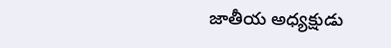జాతీయ అధ్యక్షుడు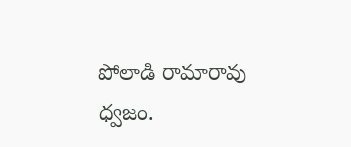పోలాడి రామారావు ధ్వజం.